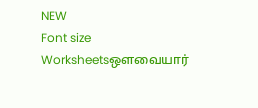NEW
Font size
Worksheetsஒளவையார்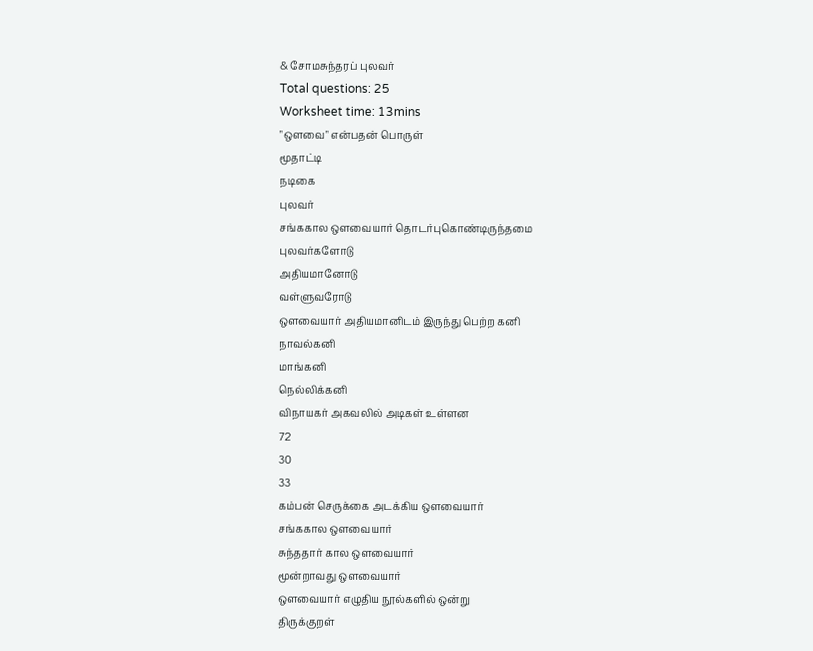& சோமசுந்தரப் புலவர்
Total questions: 25
Worksheet time: 13mins
"ஒளவை" என்பதன் பொருள்
மூதாட்டி
நடிகை
புலவர்
சங்ககால ஒளவையார் தொடர்புகொண்டிருந்தமை
புலவர்களோடு
அதியமானோடு
வள்ளுவரோடு
ஒளவையார் அதியமானிடம் இருந்து பெற்ற கனி
நாவல்கனி
மாங்கனி
நெல்லிக்கனி
விநாயகர் அகவலில் அடிகள் உள்ளன
72
30
33
கம்பன் செருக்கை அடக்கிய ஒளவையார்
சங்ககால ஒளவையார்
சுந்ததார் கால ஒளவையார்
மூன்றாவது ஒளவையார்
ஒளவையார் எழுதிய நூல்களில் ஒன்று
திருக்குறள்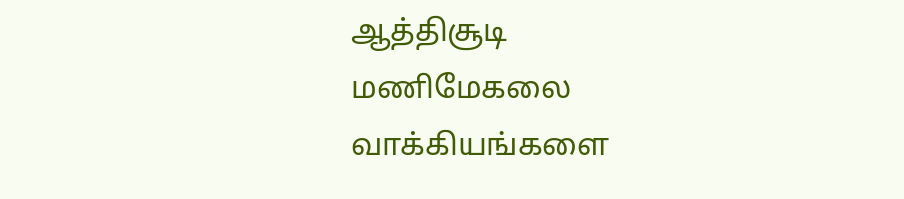ஆத்திசூடி
மணிமேகலை
வாக்கியங்களை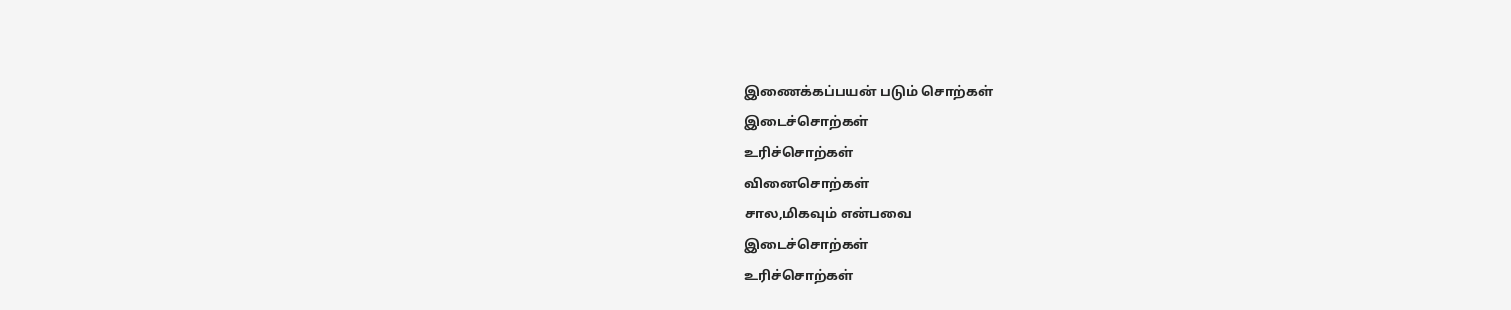இணைக்கப்பயன் படும் சொற்கள்
இடைச்சொற்கள்
உரிச்சொற்கள்
வினைசொற்கள்
சால,மிகவும் என்பவை
இடைச்சொற்கள்
உரிச்சொற்கள்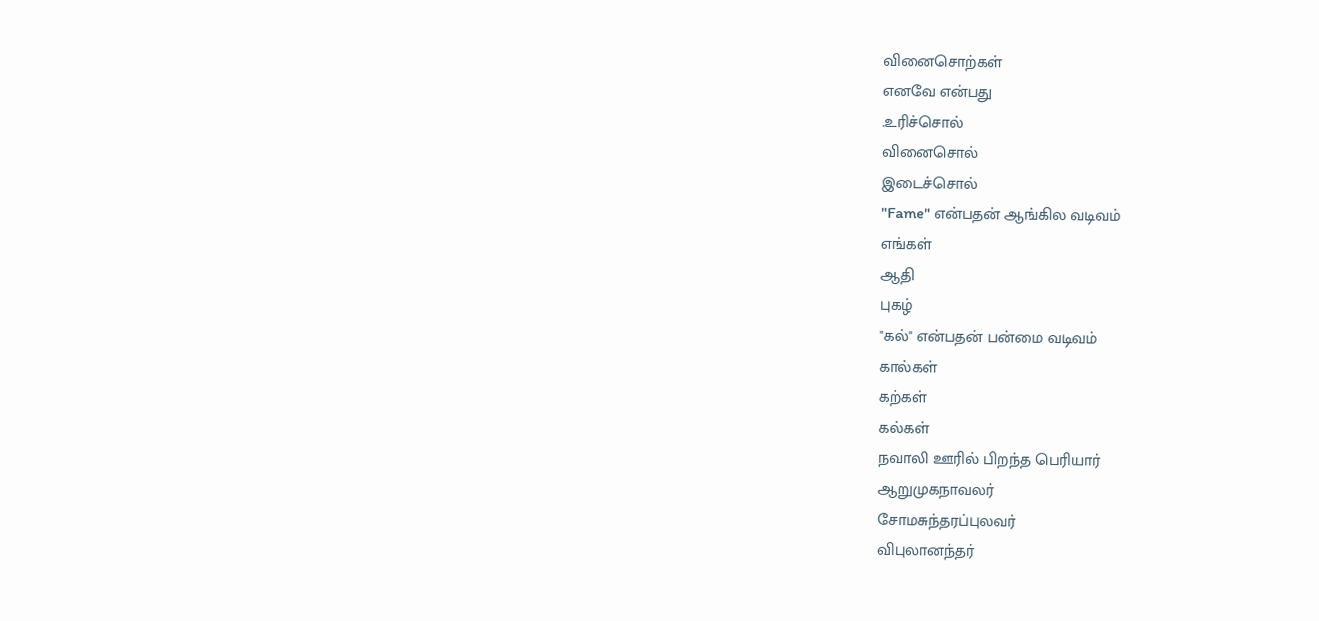வினைசொற்கள்
எனவே என்பது
.உரிச்சொல்
வினைசொல்
இடைச்சொல்
"Fame" என்பதன் ஆங்கில வடிவம்
எங்கள்
ஆதி
புகழ்
"கல்" என்பதன் பன்மை வடிவம்
கால்கள்
கற்கள்
கல்கள்
நவாலி ஊரில் பிறந்த பெரியார்
ஆறுமுகநாவலர்
சோமசுந்தரப்புலவர்
விபுலானந்தர்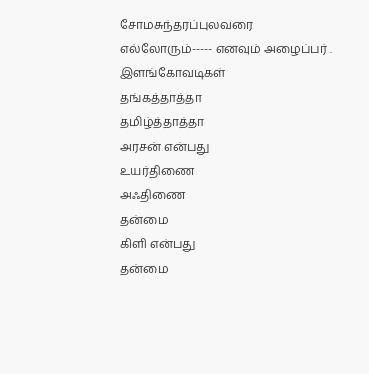சோமசுந்தரப்புலவரை எல்லோரும்----- எனவும் அழைப்பர் .
இளங்கோவடிகள்
தங்கத்தாத்தா
தமிழ்த்தாத்தா
அரசன் என்பது
உயர்திணை
அஃதிணை
தன்மை
கிளி என்பது
தன்மை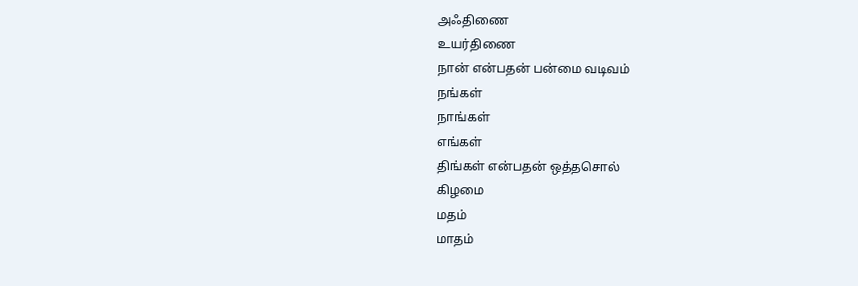அஃதிணை
உயர்திணை
நான் என்பதன் பன்மை வடிவம்
நங்கள்
நாங்கள்
எங்கள்
திங்கள் என்பதன் ஒத்தசொல்
கிழமை
மதம்
மாதம்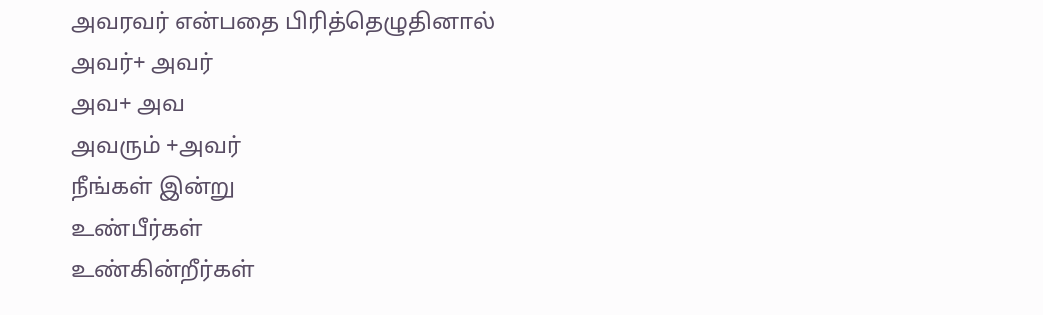அவரவர் என்பதை பிரித்தெழுதினால்
அவர்+ அவர்
அவ+ அவ
அவரும் +அவர்
நீங்கள் இன்று
உண்பீர்கள்
உண்கின்றீர்கள்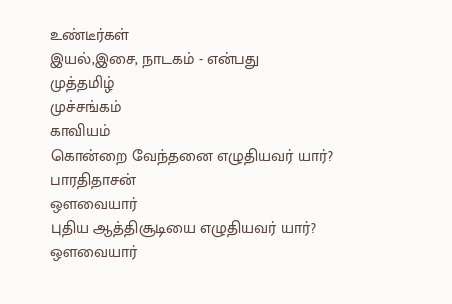உண்டீர்கள்
இயல்,இசை, நாடகம் - என்பது
முத்தமிழ்
முச்சங்கம்
காவியம்
கொன்றை வேந்தனை எழுதியவர் யார்?
பாரதிதாசன்
ஔவையார்
புதிய ஆத்திசூடியை எழுதியவர் யார்?
ஔவையார்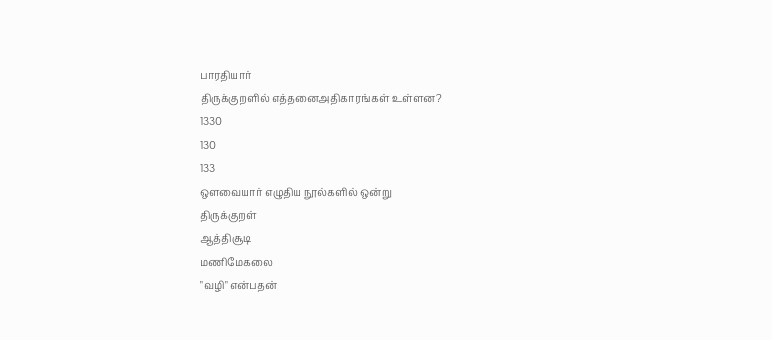பாரதியார்
திருக்குறளில் எத்தனைஅதிகாரங்கள் உள்ளன?
1330
130
133
ஒளவையார் எழுதிய நூல்களில் ஒன்று
திருக்குறள்
ஆத்திசூடி
மணிமேகலை
"வழி" என்பதன்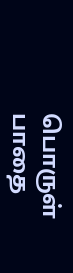பொருள்
பாதை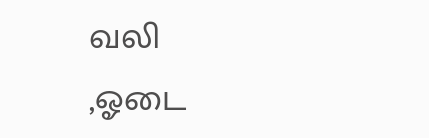வலி
,ஓடை